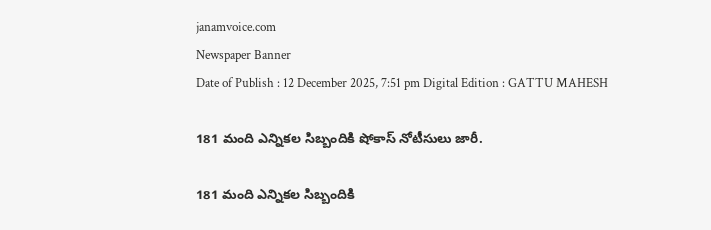janamvoice.com
Newspaper Banner
Date of Publish : 12 December 2025, 7:51 pm Digital Edition : GATTU MAHESH

181 మంది ఎన్నికల సిబ్బందికి షోకాస్ నోటీసులు జారీ.

181 మంది ఎన్నికల సిబ్బందికి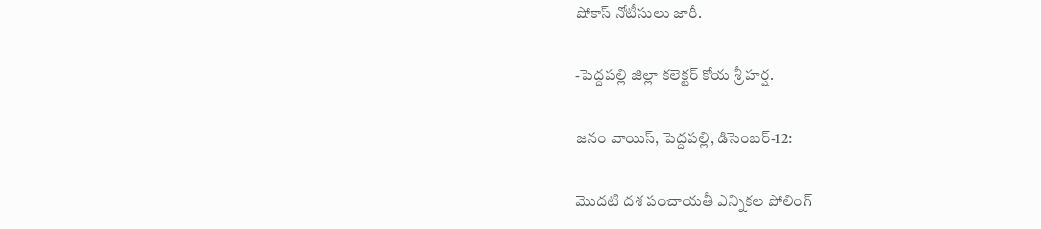షోకాస్ నోటీసులు జారీ.

-పెద్దపల్లి జిల్లా కలెక్టర్ కోయ శ్రీ హర్ష.

జనం వాయిస్, పెద్దపల్లి, డిసెంబర్-12:

మొదటి దశ పంచాయతీ ఎన్నికల పోలింగ్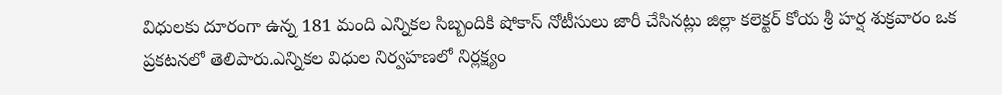విధులకు దూరంగా ఉన్న 181 మంది ఎన్నికల సిబ్బందికి షోకాస్ నోటీసులు జారీ చేసినట్లు జిల్లా కలెక్టర్ కోయ శ్రీ హర్ష శుక్రవారం ఒక ప్రకటనలో తెలిపారు.ఎన్నికల విధుల నిర్వహణలో నిర్లక్ష్యం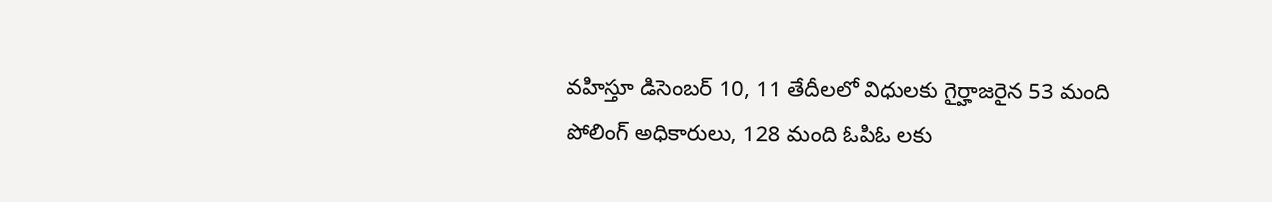వహిస్తూ డిసెంబర్ 10, 11 తేదీలలో విధులకు గైర్హాజరైన 53 మంది పోలింగ్ అధికారులు, 128 మంది ఓపిఓ లకు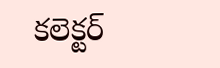కలెక్టర్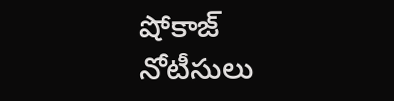షోకాజ్ నోటీసులు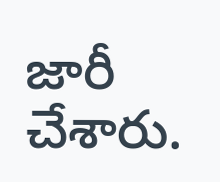జారీ చేశారు.